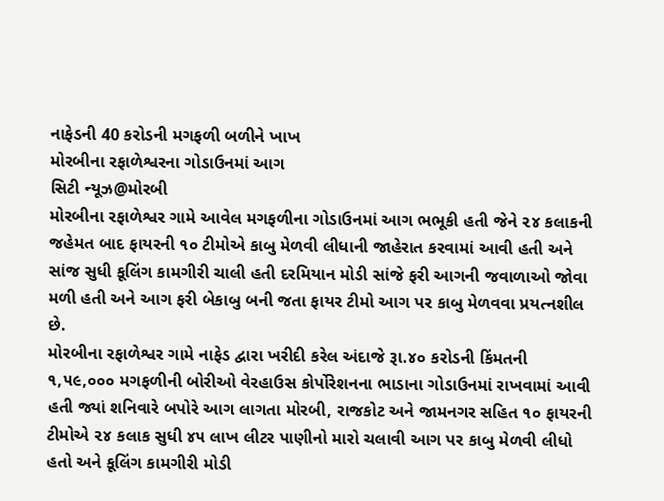નાફેડની 40 કરોડની મગફળી બળીને ખાખ
મોરબીના રફાળેશ્વરના ગોડાઉનમાં આગ
સિટી ન્યૂઝ@મોરબી
મોરબીના રફાળેશ્વર ગામે આવેલ મગફળીના ગોડાઉનમાં આગ ભભૂકી હતી જેને ૨૪ કલાકની જહેમત બાદ ફાયરની ૧૦ ટીમોએ કાબુ મેળવી લીધાની જાહેરાત કરવામાં આવી હતી અને સાંજ સુધી કૂલિંગ કામગીરી ચાલી હતી દરમિયાન મોડી સાંજે ફરી આગની જવાળાઓ જોવા મળી હતી અને આગ ફરી બેકાબુ બની જતા ફાયર ટીમો આગ પર કાબુ મેળવવા પ્રયત્નશીલ છે.
મોરબીના રફાળેશ્વર ગામે નાફેડ દ્વારા ખરીદી કરેલ અંદાજે રૂા.૪૦ કરોડની કિંમતની ૧,૫૯,૦૦૦ મગફળીની બોરીઓ વેરહાઉસ કોર્પોરેશનના ભાડાના ગોડાઉનમાં રાખવામાં આવી હતી જ્યાં શનિવારે બપોરે આગ લાગતા મોરબી, રાજકોટ અને જામનગર સહિત ૧૦ ફાયરની ટીમોએ ૨૪ કલાક સુધી ૪૫ લાખ લીટર પાણીનો મારો ચલાવી આગ પર કાબુ મેળવી લીધો હતો અને કૂલિંગ કામગીરી મોડી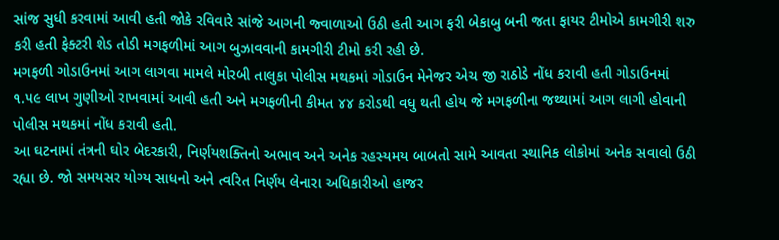સાંજ સુધી કરવામાં આવી હતી જોકે રવિવારે સાંજે આગની જ્વાળાઓ ઉઠી હતી આગ ફરી બેકાબુ બની જતા ફાયર ટીમોએ કામગીરી શરુ કરી હતી ફેક્ટરી શેડ તોડી મગફળીમાં આગ બુઝાવવાની કામગીરી ટીમો કરી રહી છે.
મગફળી ગોડાઉનમાં આગ લાગવા મામલે મોરબી તાલુકા પોલીસ મથકમાં ગોડાઉન મેનેજર એચ જી રાઠોડે નોંધ કરાવી હતી ગોડાઉનમાં ૧.૫૯ લાખ ગુણીઓ રાખવામાં આવી હતી અને મગફળીની કીમત ૪૪ કરોડથી વધુ થતી હોય જે મગફળીના જથ્થામાં આગ લાગી હોવાની પોલીસ મથકમાં નોંધ કરાવી હતી.
આ ઘટનામાં તંત્રની ઘોર બેદરકારી, નિર્ણયશક્તિનો અભાવ અને અનેક રહસ્યમય બાબતો સામે આવતા સ્થાનિક લોકોમાં અનેક સવાલો ઉઠી રહ્યા છે. જો સમયસર યોગ્ય સાધનો અને ત્વરિત નિર્ણય લેનારા અધિકારીઓ હાજર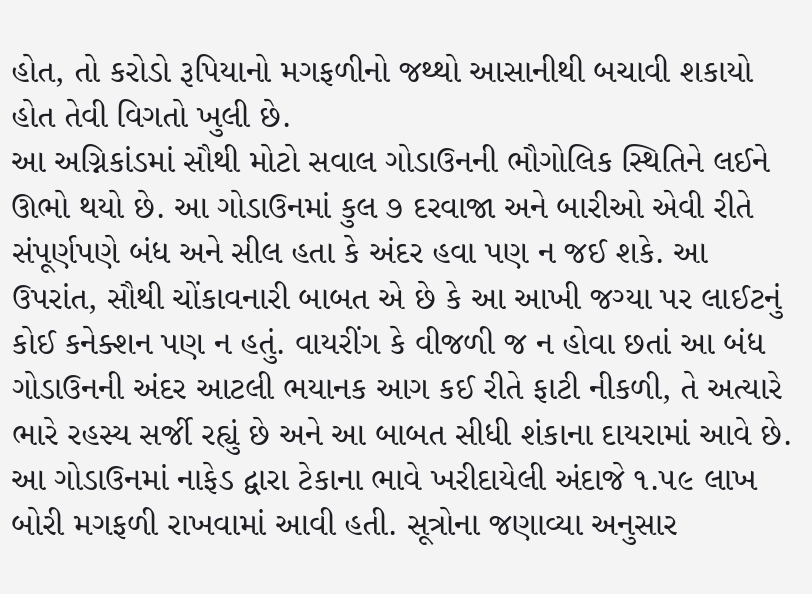હોત, તો કરોડો રૂપિયાનો મગફળીનો જથ્થો આસાનીથી બચાવી શકાયો હોત તેવી વિગતો ખુલી છે.
આ અગ્નિકાંડમાં સૌથી મોટો સવાલ ગોડાઉનની ભૌગોલિક સ્થિતિને લઈને ઊભો થયો છે. આ ગોડાઉનમાં કુલ ૭ દરવાજા અને બારીઓ એવી રીતે સંપૂર્ણપણે બંધ અને સીલ હતા કે અંદર હવા પણ ન જઈ શકે. આ ઉપરાંત, સૌથી ચોંકાવનારી બાબત એ છે કે આ આખી જગ્યા પર લાઈટનું કોઈ કનેક્શન પણ ન હતું. વાયરીંગ કે વીજળી જ ન હોવા છતાં આ બંધ ગોડાઉનની અંદર આટલી ભયાનક આગ કઈ રીતે ફાટી નીકળી, તે અત્યારે ભારે રહસ્ય સર્જી રહ્યું છે અને આ બાબત સીધી શંકાના દાયરામાં આવે છે.
આ ગોડાઉનમાં નાફેડ દ્વારા ટેકાના ભાવે ખરીદાયેલી અંદાજે ૧.૫૯ લાખ બોરી મગફળી રાખવામાં આવી હતી. સૂત્રોના જણાવ્યા અનુસાર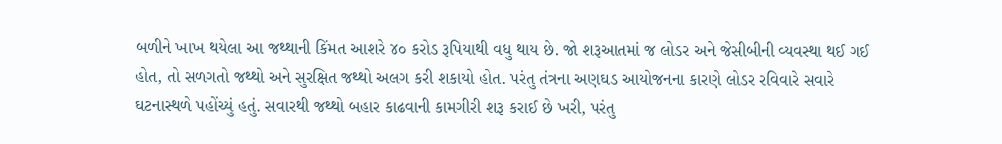બળીને ખાખ થયેલા આ જથ્થાની કિંમત આશરે ૪૦ કરોડ રૂપિયાથી વધુ થાય છે. જો શરૂઆતમાં જ લોડર અને જેસીબીની વ્યવસ્થા થઈ ગઈ હોત, તો સળગતો જથ્થો અને સુરક્ષિત જથ્થો અલગ કરી શકાયો હોત. પરંતુ તંત્રના અણઘડ આયોજનના કારણે લોડર રવિવારે સવારે ઘટનાસ્થળે પહોંચ્યું હતું. સવારથી જથ્થો બહાર કાઢવાની કામગીરી શરૂ કરાઈ છે ખરી, પરંતુ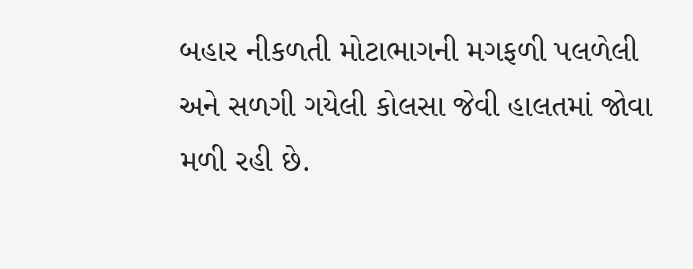બહાર નીકળતી મોટાભાગની મગફળી પલળેલી અને સળગી ગયેલી કોલસા જેવી હાલતમાં જોવા મળી રહી છે.